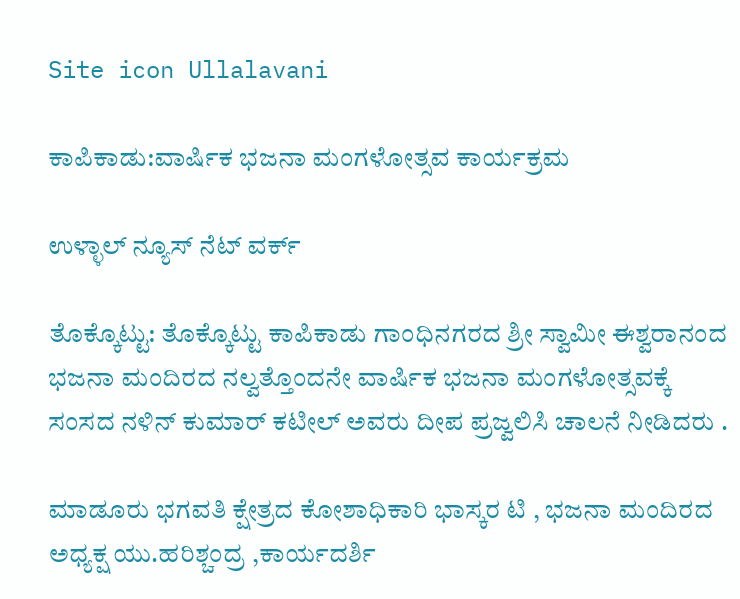Site icon Ullalavani

ಕಾಪಿಕಾಡು:ವಾರ್ಷಿಕ ಭಜನಾ ಮಂಗಳೋತ್ಸವ ಕಾರ್ಯಕ್ರಮ

ಉಳ್ಳಾಲ್ ನ್ಯೂಸ್ ನೆಟ್ ವರ್ಕ್

ತೊಕ್ಕೊಟ್ಟು: ತೊಕ್ಕೊಟ್ಟು ಕಾಪಿಕಾಡು ಗಾಂಧಿನಗರದ ಶ್ರೀ ಸ್ವಾಮೀ ಈಶ್ವರಾನಂದ ಭಜನಾ ಮಂದಿರದ ನಲ್ವತ್ತೊಂದನೇ ವಾರ್ಷಿಕ ಭಜನಾ ಮಂಗಳೋತ್ಸವಕ್ಕೆ ಸಂಸದ ನಳಿನ್ ಕುಮಾರ್ ಕಟೀಲ್ ಅವರು ದೀಪ ಪ್ರಜ್ವಲಿಸಿ ಚಾಲನೆ ನೀಡಿದರು .

ಮಾಡೂರು ಭಗವತಿ ಕ್ಷೇತ್ರದ ಕೋಶಾಧಿಕಾರಿ ಭಾಸ್ಕರ ಟಿ , ಭಜನಾ ಮಂದಿರದ ಅಧ್ಯಕ್ಷ ಯು.ಹರಿಶ್ಚಂದ್ರ ,ಕಾರ್ಯದರ್ಶಿ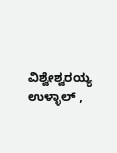ವಿಶ್ವೇಶ್ವರಯ್ಯ ಉಳ್ಳಾಲ್ ,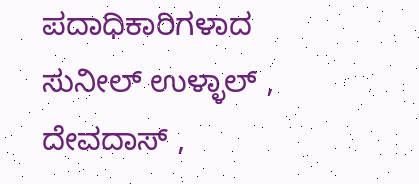ಪದಾಧಿಕಾರಿಗಳಾದ ಸುನೀಲ್ ಉಳ್ಳಾಲ್ , ದೇವದಾಸ್ ,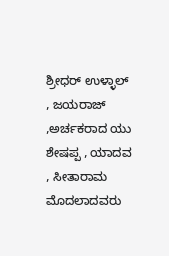ಶ್ರೀಧರ್ ಉಳ್ಳಾಲ್ , ಜಯರಾಜ್ ,ಅರ್ಚಕರಾದ ಯು ಶೇಷಪ್ಪ , ಯಾದವ , ಸೀತಾರಾಮ ಮೊದಲಾದವರು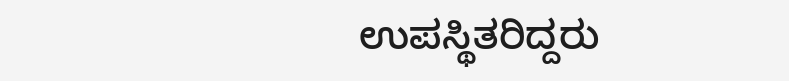ಉಪಸ್ಥಿತರಿದ್ದರು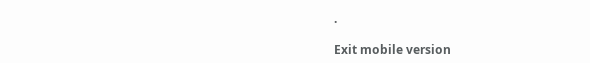.

Exit mobile version